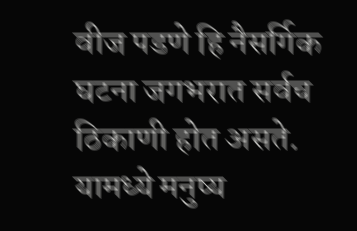वीज पडणे हि नैसर्गिक घटना जगभरात सर्वच ठिकाणी होत असते. यामध्ये मनुष्य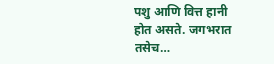पशु आणि वित्त हानी होत असते. जगभरात तसेच…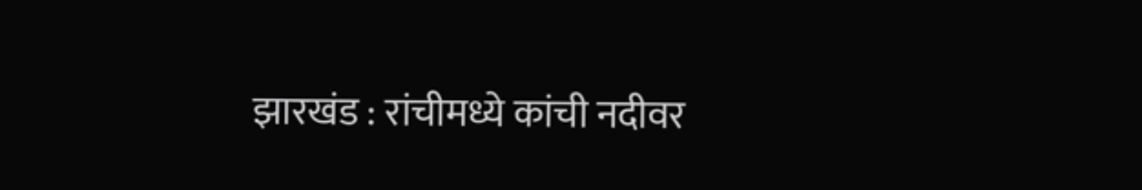झारखंड : रांचीमध्ये कांची नदीवर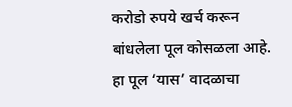करोडो रुपये खर्च करून बांधलेला पूल कोसळला आहे. हा पूल ‘यास’ वादळाचा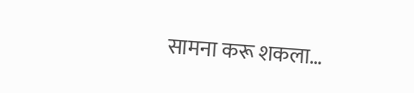सामना करू शकला…